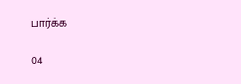பார்க்க

04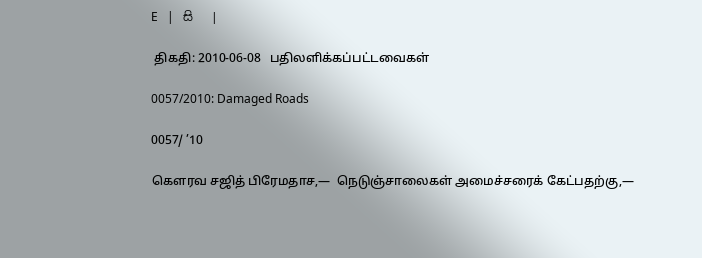E   |   සි   |

 திகதி: 2010-06-08   பதிலளிக்கப்பட்டவைகள்

0057/2010: Damaged Roads

0057/ ’10

கெளரவ சஜித் பிரேமதாச,—  நெடுஞ்சாலைகள் அமைச்சரைக் கேட்பதற்கு,—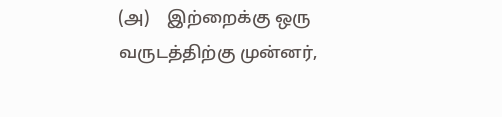(அ)    இற்றைக்கு ஒரு வருடத்திற்கு முன்னர்,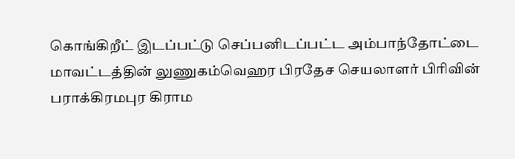கொங்கிறீட் இடப்பட்டு செப்பனிடப்பட்ட அம்பாந்தோட்டை மாவட்டத்தின் லுணுகம்வெஹர பிரதேச செயலாளர் பிரிவின் பராக்கிரமபுர கிராம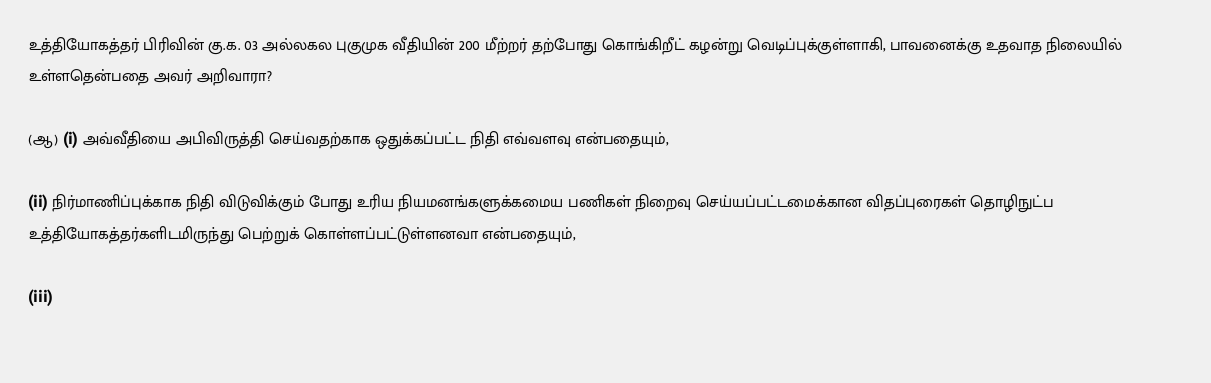உத்தியோகத்தர் பிரிவின் கு.க. 03 அல்லகல புகுமுக வீதியின் 200 மீற்றர் தற்போது கொங்கிறீட் கழன்று வெடிப்புக்குள்ளாகி, பாவனைக்கு உதவாத நிலையில் உள்ளதென்பதை அவர் அறிவாரா?

(ஆ) (i) அவ்வீதியை அபிவிருத்தி செய்வதற்காக ஒதுக்கப்பட்ட நிதி எவ்வளவு என்பதையும்,

(ii) நிர்மாணிப்புக்காக நிதி விடுவிக்கும் போது உரிய நியமனங்களுக்கமைய பணிகள் நிறைவு செய்யப்பட்டமைக்கான விதப்புரைகள் தொழிநுட்ப உத்தியோகத்தர்களிடமிருந்து பெற்றுக் கொள்ளப்பட்டுள்ளனவா என்பதையும்,

(iii)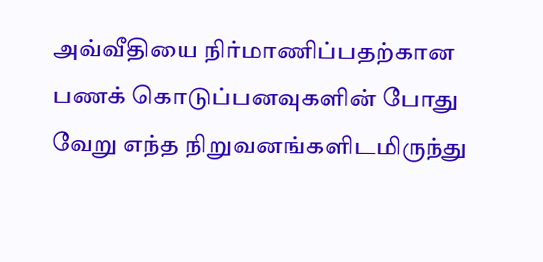அவ்வீதியை நிர்மாணிப்பதற்கான பணக் கொடுப்பனவுகளின் போது வேறு எந்த நிறுவனங்களிடமிருந்து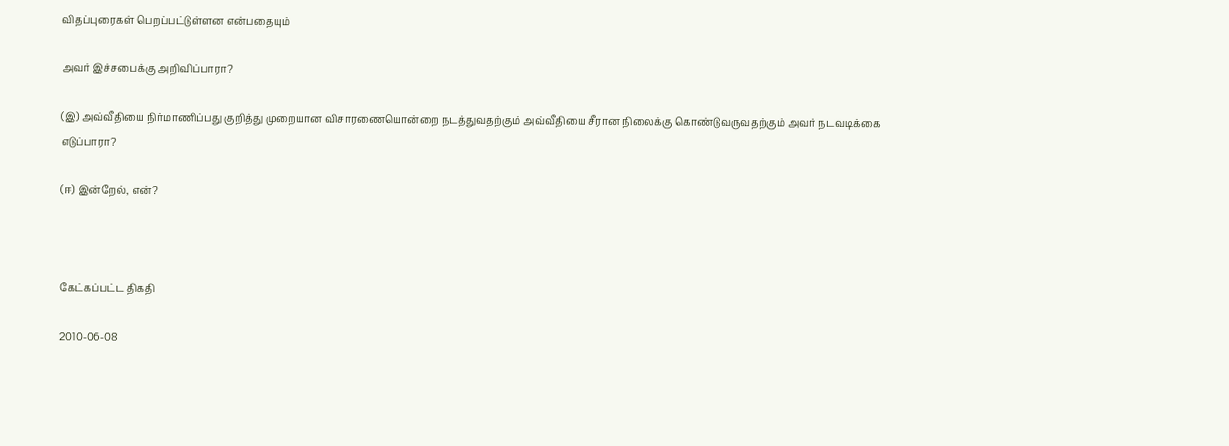விதப்புரைகள் பெறப்பட்டுள்ளன என்பதையும்

அவர் இச்சபைக்கு அறிவிப்பாரா?

(இ) அவ்வீதியை நிர்மாணிப்பது குறித்து முறையான விசாரணையொன்றை நடத்துவதற்கும் அவ்வீதியை சீரான நிலைக்கு கொண்டுவருவதற்கும் அவர் நடவடிக்கை எடுப்பாரா?

(ஈ) இன்றேல், என்?



கேட்கப்பட்ட திகதி

2010-06-08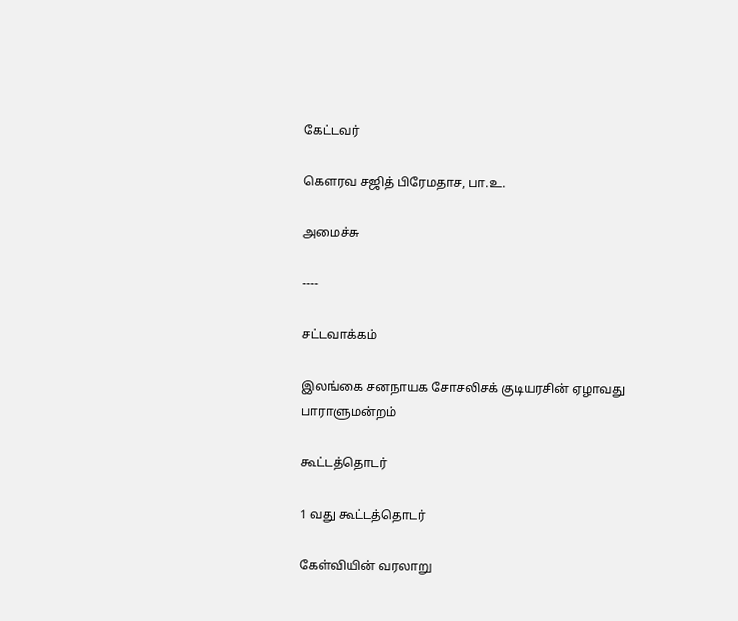கேட்டவர்

கௌரவ சஜித் பிரேமதாச, பா.உ.

அமைச்சு

----

சட்டவாக்கம்

இலங்கை சனநாயக சோசலிசக் குடியரசின் ஏழாவது பாராளுமன்றம்

கூட்டத்தொடர்

1 வது கூட்டத்தொடர்

கேள்வியின் வரலாறு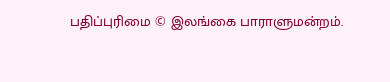பதிப்புரிமை © இலங்கை பாராளுமன்றம்.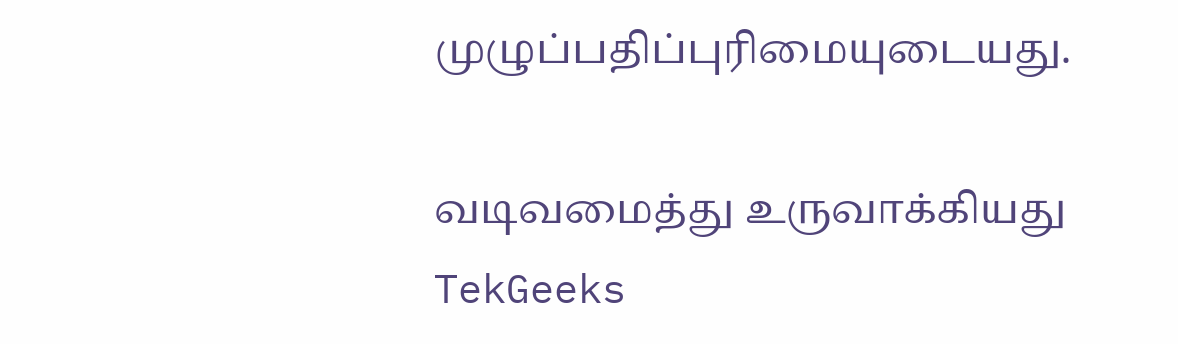முழுப்பதிப்புரிமையுடையது.

வடிவமைத்து உருவாக்கியது  TekGeeks